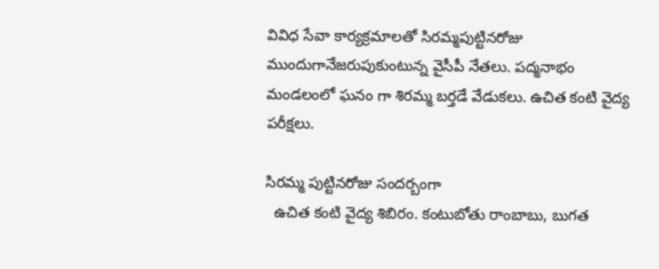వివిధ సేవా కార్యక్రమాలతో సిరమ్మపుట్టినరోజు ముందుగానేజరుపుకుంటున్న వైసీపీ నేతలు. పద్మనాభం మండలంలో ఘనం గా శిరమ్మ బర్తడే వేడుకలు. ఉచిత కంటి వైద్య పరీక్షలు.

సిరమ్మ పుట్టినరోజు సందర్బంగా
  ఉచిత కంటి వైద్య శిబిరం. కంటుబోతు రాంబాబు, బుగత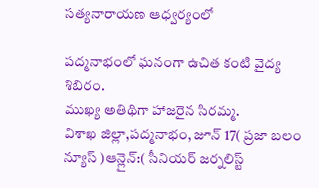సత్యనారాయణ ఆధ్వర్యంలో

పద్మనాభంలో ఘనంగా ఉచిత కంటి వైద్య శిబిరం.
ముఖ్య అతిథిగా హాజరైన సిరమ్మ.
విశాఖ జిల్లా,పద్మనాభం, జూన్ 17( ప్రజా బలం న్యూస్ )ఆన్లైన్:( సీనియర్ జర్నలిస్ట్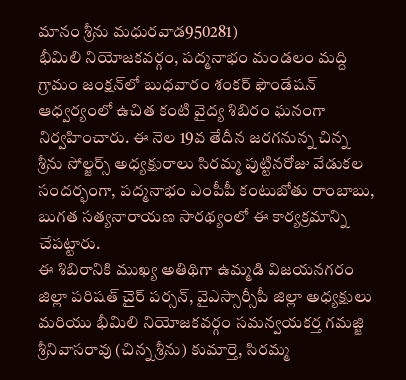మానం శ్రీను మధురవాడ950281)
భీమిలి నియోజకవర్గం, పద్మనాభం మండలం మద్ది గ్రామం జంక్షన్‌లో బుధవారం శంకర్ ఫౌండేషన్ ఆధ్వర్యంలో ఉచిత కంటి వైద్య శిబిరం ఘనంగా నిర్వహించారు. ఈ నెల 19వ తేదీన జరగనున్న చిన్న శ్రీను సోల్జర్స్ అధ్యక్షురాలు సిరమ్మ పుట్టినరోజు వేడుకల సందర్భంగా, పద్మనాభం ఎంపీపీ కంటుబోతు రాంబాబు, బుగత సత్యనారాయణ సారథ్యంలో ఈ కార్యక్రమాన్ని చేపట్టారు.
ఈ శిబిరానికి ముఖ్య అతిథిగా ఉమ్మడి విజయనగరం జిల్లా పరిషత్ చైర్ పర్సన్, వైఎస్సార్సీపీ జిల్లా అధ్యక్షులు మరియు భీమిలి నియోజకవర్గం సమన్వయకర్త గమజ్జి శ్రీనివాసరావు (చిన్న శ్రీను) కుమార్తె, సిరమ్మ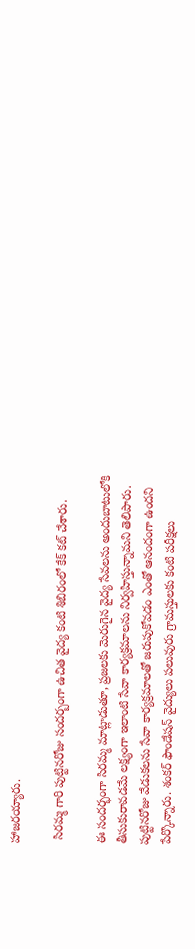హాజరయ్యారు.

 సిరమ్మ గారి పుట్టినరోజు సందర్బంగా ఉచిత వైద్య కంటి శిబిరంలో కేక్ కట్ చేశారు.

ఈ సందర్భంగా సిరమ్మ మాట్లాడుతూ, ప్రజలకు మెరుగైన వైద్య సేవలను అందుబాటులోకి తీసుకురావడమే లక్ష్యంగా ఇలాంటి సేవా కార్యక్రమాలను నిర్వహిస్తున్నామని తెలిపారు. పుట్టినరోజు వేడుకలను సేవా కార్యక్రమాలతో జరుపుకోవడం ఎంతో ఆనందంగా ఉందని పేర్కొన్నారు. శంకర్ ఫౌండేషన్ వైద్యులు పలువురు గ్రామస్తులకు కంటి పరీక్షలు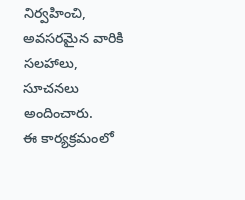నిర్వహించి, అవసరమైన వారికి సలహాలు, సూచనలు అందించారు.
ఈ కార్యక్రమంలో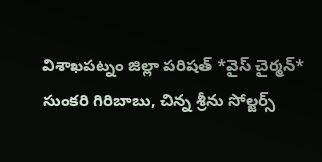విశాఖపట్నం జిల్లా పరిషత్ *వైస్ చైర్మన్* సుంకరి గిరిబాబు, చిన్న శ్రీను సోల్జర్స్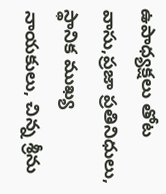ఉపాధ్యక్షలు తోట వాసు,ప్రజా ప్రతినిధులు, స్థానిక ముఖ్య నాయకులు, చిన్న శ్రీను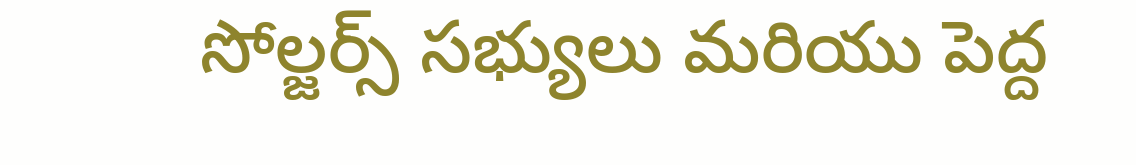సోల్జర్స్ సభ్యులు మరియు పెద్ద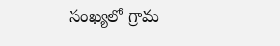సంఖ్యలో గ్రామ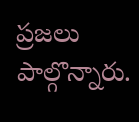ప్రజలు పాల్గొన్నారు.